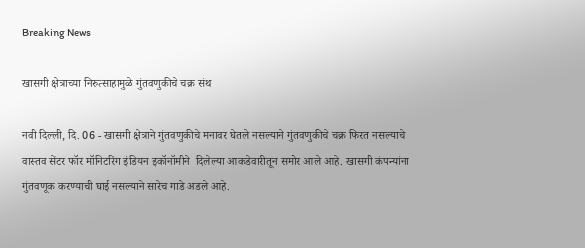Breaking News

खासगी क्षेत्राच्या निरुत्साहामुळे गुंतवणुकीचे चक्र संथ

नवी दिल्ली, दि. 06 - खासगी क्षेत्राने गुंतवणुकीचे मनावर घेतले नसल्याने गुंतवणुकीचे चक्र फिरत नसल्याचे वास्तव सेंटर फॉर मॉनिटरिंग इंडियन इकॉनॉमीने  दिलेल्या आकडेवारीतून समोर आले आहे. खासगी कंपन्यांना गुंतवणूक करण्याची घाई नसल्याने सारेच गाडे अडले आहे.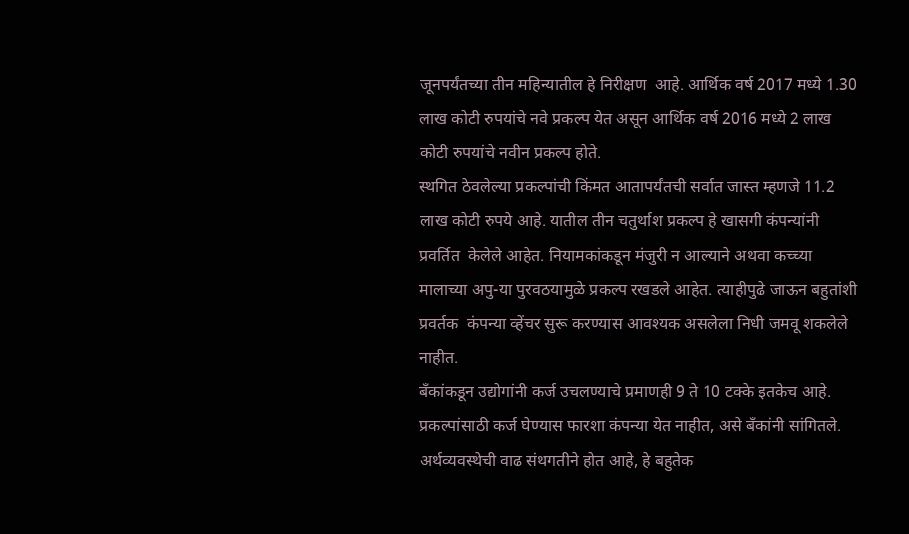जूनपर्यंतच्या तीन महिन्यातील हे निरीक्षण  आहे. आर्थिक वर्ष 2017 मध्ये 1.30 लाख कोटी रुपयांचे नवे प्रकल्प येत असून आर्थिक वर्ष 2016 मध्ये 2 लाख कोटी रुपयांचे नवीन प्रकल्प होते.
स्थगित ठेवलेल्या प्रकल्पांची किंमत आतापर्यंतची सर्वात जास्त म्हणजे 11.2 लाख कोटी रुपये आहे. यातील तीन चतुर्थाश प्रकल्प हे खासगी कंपन्यांनी प्रवर्तित  केलेले आहेत. नियामकांकडून मंजुरी न आल्याने अथवा कच्च्या मालाच्या अपु-या पुरवठयामुळे प्रकल्प रखडले आहेत. त्याहीपुढे जाऊन बहुतांशी प्रवर्तक  कंपन्या व्हेंचर सुरू करण्यास आवश्यक असलेला निधी जमवू शकलेले नाहीत.
बँकांकडून उद्योगांनी कर्ज उचलण्याचे प्रमाणही 9 ते 10 टक्के इतकेच आहे. प्रकल्पांसाठी कर्ज घेण्यास फारशा कंपन्या येत नाहीत, असे बँकांनी सांगितले.  अर्थव्यवस्थेची वाढ संथगतीने होत आहे, हे बहुतेक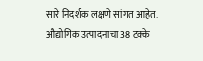सारे निदर्शक लक्षणे सांगत आहेत. औद्योगिक उत्पादनाचा 38 टक्के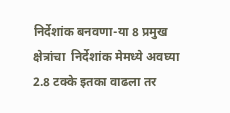निर्देशांक बनवणा-या 8 प्रमुख क्षेत्रांचा  निर्देशांक मेमध्ये अवघ्या 2.8 टक्के इतका वाढला तर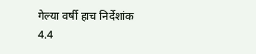गेल्या वर्षी हाच निर्देशांक 4.4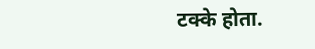टक्के होता.